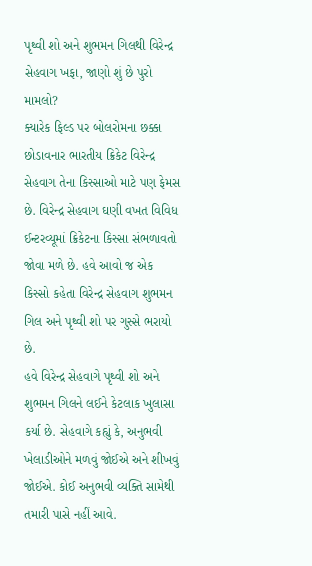પૃથ્વી શો અને શુભમન ગિલથી વિરેન્દ્ર સેહવાગ ખફા, જાણો શું છે પુરો મામલો?
ક્યારેક ફિલ્ડ પર બોલરોમના છક્કા છોડાવનાર ભારતીય ક્રિકેટ વિરેન્દ્ર સેહવાગ તેના કિસ્સાઓ માટે પણ ફેમસ છે. વિરેન્દ્ર સેહવાગ ઘણી વખત વિવિધ ઈન્ટરવ્યૂમાં ક્રિકેટના કિસ્સા સંભળાવતો જોવા મળે છે. હવે આવો જ એક કિસ્સો કહેતા વિરેન્દ્ર સેહવાગ શુભમન ગિલ અને પૃથ્વી શો પર ગુસ્સે ભરાયો છે.
હવે વિરેન્દ્ર સેહવાગે પૃથ્વી શો અને શુભમન ગિલને લઈને કેટલાક ખુલાસા કર્યા છે. સેહવાગે કહ્યું કે, અનુભવી ખેલાડીઓને મળવું જોઈએ અને શીખવું જોઈએ. કોઈ અનુભવી વ્યક્તિ સામેથી તમારી પાસે નહીં આવે.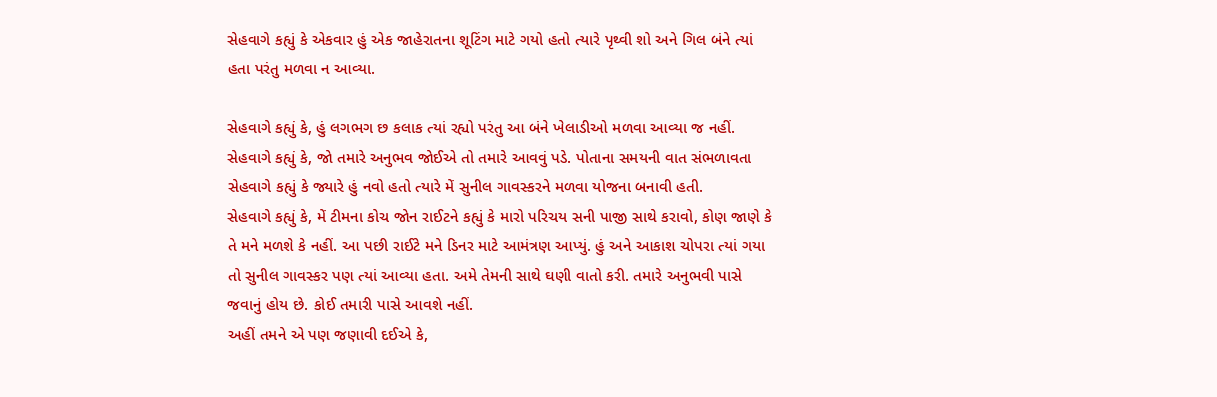સેહવાગે કહ્યું કે એકવાર હું એક જાહેરાતના શૂટિંગ માટે ગયો હતો ત્યારે પૃથ્વી શો અને ગિલ બંને ત્યાં હતા પરંતુ મળવા ન આવ્યા.

સેહવાગે કહ્યું કે, હું લગભગ છ કલાક ત્યાં રહ્યો પરંતુ આ બંને ખેલાડીઓ મળવા આવ્યા જ નહીં. સેહવાગે કહ્યું કે, જો તમારે અનુભવ જોઈએ તો તમારે આવવું પડે. પોતાના સમયની વાત સંભળાવતા સેહવાગે કહ્યું કે જ્યારે હું નવો હતો ત્યારે મેં સુનીલ ગાવસ્કરને મળવા યોજના બનાવી હતી.
સેહવાગે કહ્યું કે, મેં ટીમના કોચ જોન રાઈટને કહ્યું કે મારો પરિચય સની પાજી સાથે કરાવો, કોણ જાણે કે તે મને મળશે કે નહીં. આ પછી રાઈટે મને ડિનર માટે આમંત્રણ આપ્યું. હું અને આકાશ ચોપરા ત્યાં ગયા તો સુનીલ ગાવસ્કર પણ ત્યાં આવ્યા હતા. અમે તેમની સાથે ઘણી વાતો કરી. તમારે અનુભવી પાસે જવાનું હોય છે. કોઈ તમારી પાસે આવશે નહીં.
અહીં તમને એ પણ જણાવી દઈએ કે,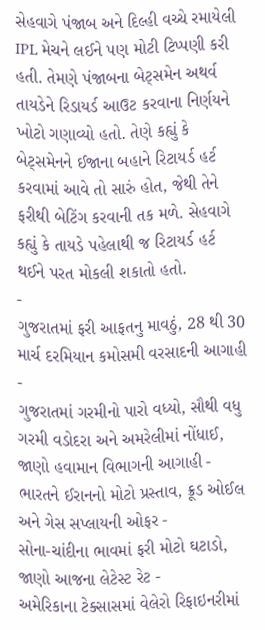સેહવાગે પંજાબ અને દિલ્હી વચ્ચે રમાયેલી IPL મેચને લઈને પણ મોટી ટિપ્પણી કરી હતી. તેમણે પંજાબના બેટ્સમેન અથર્વ તાયડેને રિડાયર્ડ આઉટ કરવાના નિર્ણયને ખોટો ગણાવ્યો હતો. તેણે કહ્યું કે બેટ્સમેનને ઈજાના બહાને રિટાયર્ડ હર્ટ કરવામાં આવે તો સારું હોત, જેથી તેને ફરીથી બેટિંગ કરવાની તક મળે. સેહવાગે કહ્યું કે તાયડે પહેલાથી જ રિટાયર્ડ હર્ટ થઈને પરત મોકલી શકાતો હતો.
-
ગુજરાતમાં ફરી આફતનુ માવઠું, 28 થી 30 માર્ચ દરમિયાન કમોસમી વરસાદની આગાહી -
ગુજરાતમાં ગરમીનો પારો વધ્યો, સૌથી વધુ ગરમી વડોદરા અને અમરેલીમાં નોંધાઈ, જાણો હવામાન વિભાગની આગાહી -
ભારતને ઈરાનનો મોટો પ્રસ્તાવ, ક્રૂડ ઓઈલ અને ગેસ સપ્લાયની ઓફર -
સોના-ચાંદીના ભાવમાં ફરી મોટો ઘટાડો, જાણો આજના લેટેસ્ટ રેટ -
અમેરિકાના ટેક્સાસમાં વેલેરો રિફાઇનરીમાં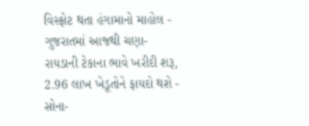વિસ્ફોટ થતા હંગામાનો માહોલ -
ગુજરાતમાં આજથી ચણા-રાયડાની ટેકાના ભાવે ખરીદી શરૂ, 2.96 લાખ ખેડૂતોને ફાયદો થશે -
સોના-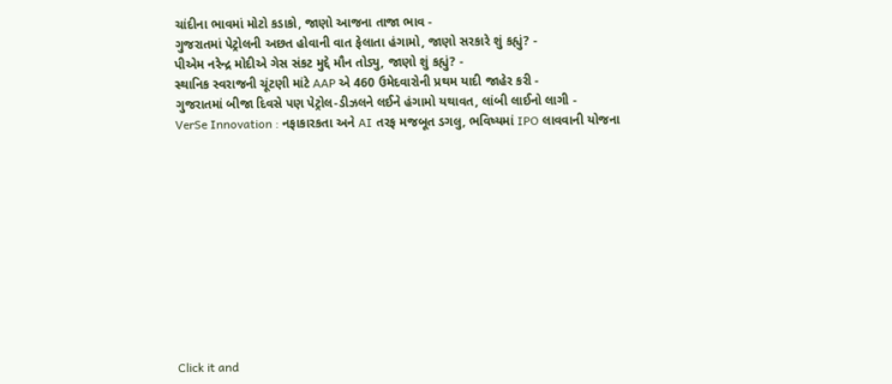ચાંદીના ભાવમાં મોટો કડાકો, જાણો આજના તાજા ભાવ -
ગુજરાતમાં પેટ્રોલની અછત હોવાની વાત ફેલાતા હંગામો, જાણો સરકારે શું કહ્યું? -
પીએમ નરેન્દ્ર મોદીએ ગેસ સંકટ મુદ્દે મૌન તોડ્યુ, જાણો શું કહ્યું? -
સ્થાનિક સ્વરાજની ચૂંટણી માંટે AAP એ 460 ઉમેદવારોની પ્રથમ યાદી જાહેર કરી -
ગુજરાતમાં બીજા દિવસે પણ પેટ્રોલ-ડીઝલને લઈને હંગામો યથાવત, લાંબી લાઈનો લાગી -
VerSe Innovation : નફાકારકતા અને AI તરફ મજબૂત ડગલુ, ભવિષ્યમાં IPO લાવવાની યોજના











Click it and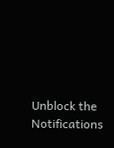Unblock the Notifications